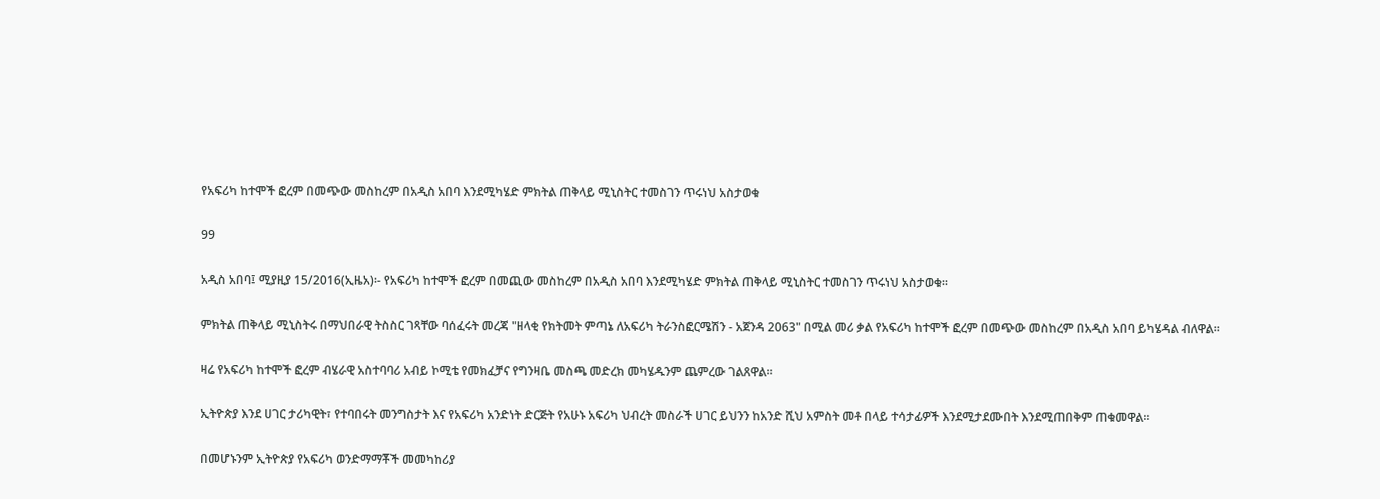የአፍሪካ ከተሞች ፎረም በመጭው መስከረም በአዲስ አበባ እንደሚካሄድ ምክትል ጠቅላይ ሚኒስትር ተመስገን ጥሩነህ አስታወቁ

99

አዲስ አበባ፤ ሚያዚያ 15/2016(ኢዜአ)፡- የአፍሪካ ከተሞች ፎረም በመጪው መስከረም በአዲስ አበባ እንደሚካሄድ ምክትል ጠቅላይ ሚኒስትር ተመስገን ጥሩነህ አስታወቁ።

ምክትል ጠቅላይ ሚኒስትሩ በማህበራዊ ትስስር ገጻቸው ባሰፈሩት መረጃ "ዘላቂ የክትመት ምጣኔ ለአፍሪካ ትራንስፎርሜሽን - አጀንዳ 2063" በሚል መሪ ቃል የአፍሪካ ከተሞች ፎረም በመጭው መስከረም በአዲስ አበባ ይካሄዳል ብለዋል።

ዛሬ የአፍሪካ ከተሞች ፎረም ብሄራዊ አስተባባሪ አብይ ኮሚቴ የመክፈቻና የግንዛቤ መስጫ መድረክ መካሄዱንም ጨምረው ገልጸዋል።

ኢትዮጵያ እንደ ሀገር ታሪካዊት፣ የተባበሩት መንግስታት እና የአፍሪካ አንድነት ድርጅት የአሁኑ አፍሪካ ህብረት መስራች ሀገር ይህንን ከአንድ ሺህ አምስት መቶ በላይ ተሳታፊዎች እንደሚታደሙበት እንደሚጠበቅም ጠቁመዋል።

በመሆኑንም ኢትዮጵያ የአፍሪካ ወንድማማቾች መመካከሪያ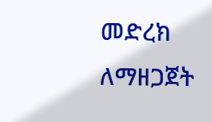መድረክ ለማዘጋጀት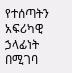የተሰጣትን አፍሪካዊ ኃላፊነት በሚገባ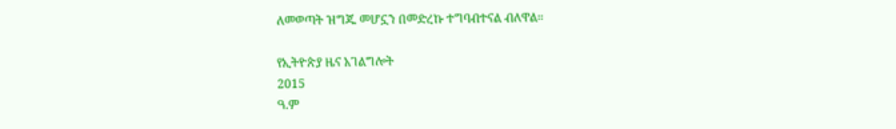ለመወጣት ዝግጁ መሆኗን በመድረኩ ተግባብተናል ብለዋል።

የኢትዮጵያ ዜና አገልግሎት
2015
ዓ.ም